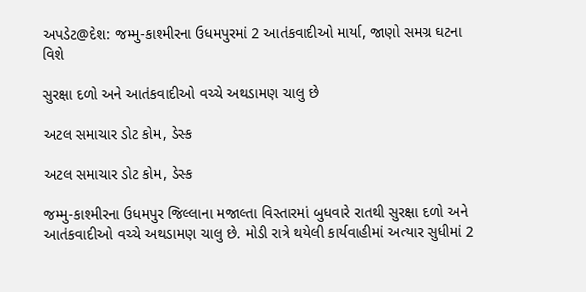અપડેટ@દેશ: જમ્મુ-કાશ્મીરના ઉધમપુરમાં 2 આતંકવાદીઓ માર્યા, જાણો સમગ્ર ઘટના વિશે

સુરક્ષા દળો અને આતંકવાદીઓ વચ્ચે અથડામણ ચાલુ છે

અટલ સમાચાર ડોટ કોમ, ડેસ્ક

અટલ સમાચાર ડોટ કોમ, ડેસ્ક

જમ્મુ-કાશ્મીરના ઉધમપુર જિલ્લાના મજાલ્તા વિસ્તારમાં બુધવારે રાતથી સુરક્ષા દળો અને આતંકવાદીઓ વચ્ચે અથડામણ ચાલુ છે. મોડી રાત્રે થયેલી કાર્યવાહીમાં અત્યાર સુધીમાં 2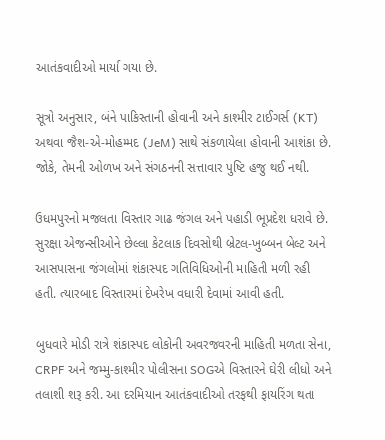આતંકવાદીઓ માર્યા ગયા છે.

સૂત્રો અનુસાર, બંને પાકિસ્તાની હોવાની અને કાશ્મીર ટાઈગર્સ (KT) અથવા જૈશ-એ-મોહમ્મદ (JeM) સાથે સંકળાયેલા હોવાની આશંકા છે. જોકે, તેમની ઓળખ અને સંગઠનની સત્તાવાર પુષ્ટિ હજુ થઈ નથી.

ઉધમપુરનો મજલતા વિસ્તાર ગાઢ જંગલ અને પહાડી ભૂપ્રદેશ ધરાવે છે. સુરક્ષા એજન્સીઓને છેલ્લા કેટલાક દિવસોથી બ્રેટલ-ખુબ્બન બેલ્ટ અને આસપાસના જંગલોમાં શંકાસ્પદ ગતિવિધિઓની માહિતી મળી રહી હતી. ત્યારબાદ વિસ્તારમાં દેખરેખ વધારી દેવામાં આવી હતી.

બુધવારે મોડી રાત્રે શંકાસ્પદ લોકોની અવરજવરની માહિતી મળતા સેના, CRPF અને જમ્મુ-કાશ્મીર પોલીસના SOGએ વિસ્તારને ઘેરી લીધો અને તલાશી શરૂ કરી. આ દરમિયાન આતંકવાદીઓ તરફથી ફાયરિંગ થતા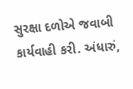સુરક્ષા દળોએ જવાબી કાર્યવાહી કરી. અંધારું,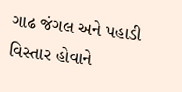ગાઢ જંગલ અને પહાડી વિસ્તાર હોવાને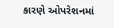કારણે ઓપરેશનમાં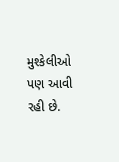મુશ્કેલીઓ પણ આવી રહી છે.